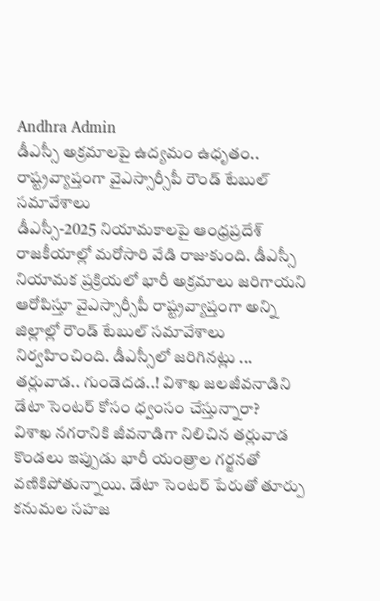Andhra Admin
డీఎస్సీ అక్రమాలపై ఉద్యమం ఉధృతం.. రాష్ట్రవ్యాప్తంగా వైఎస్సార్సీపీ రౌండ్ టేబుల్ సమావేశాలు
డీఎస్సీ-2025 నియామకాలపై ఆంధ్రప్రదేశ్ రాజకీయాల్లో మరోసారి వేడి రాజుకుంది. డీఎస్సీ నియామక ప్రక్రియలో భారీ అక్రమాలు జరిగాయని ఆరోపిస్తూ వైఎస్సార్సీపీ రాష్ట్రవ్యాప్తంగా అన్ని జిల్లాల్లో రౌండ్ టేబుల్ సమావేశాలు నిర్వహించింది. డీఎస్సీలో జరిగినట్లు ...
తర్లువాడ.. గుండెదడ..! విశాఖ జలజీవనాడిని డేటా సెంటర్ కోసం ధ్వంసం చేస్తున్నారా?
విశాఖ నగరానికి జీవనాడిగా నిలిచిన తర్లువాడ కొండలు ఇప్పుడు భారీ యంత్రాల గర్జనతో వణికిపోతున్నాయి. డేటా సెంటర్ పేరుతో తూర్పు కనుమల సహజ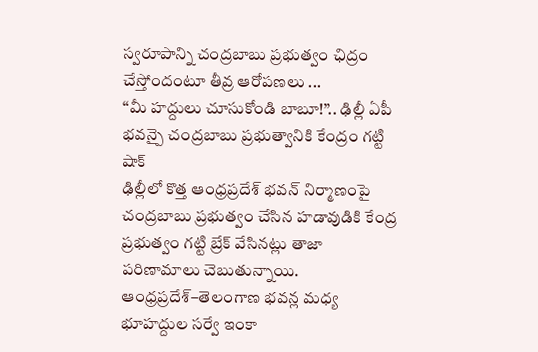స్వరూపాన్ని చంద్రబాబు ప్రభుత్వం ఛిద్రం చేస్తోందంటూ తీవ్ర ఆరోపణలు ...
“మీ హద్దులు చూసుకోండి బాబూ!”.. ఢిల్లీ ఏపీ భవన్పై చంద్రబాబు ప్రభుత్వానికి కేంద్రం గట్టి షాక్
ఢిల్లీలో కొత్త ఆంధ్రప్రదేశ్ భవన్ నిర్మాణంపై చంద్రబాబు ప్రభుత్వం చేసిన హడావుడికి కేంద్ర ప్రభుత్వం గట్టి బ్రేక్ వేసినట్లు తాజా పరిణామాలు చెబుతున్నాయి. ఆంధ్రప్రదేశ్–తెలంగాణ భవన్ల మధ్య భూహద్దుల సర్వే ఇంకా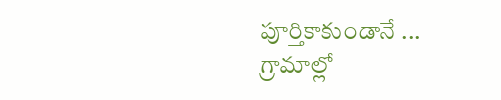పూర్తికాకుండానే ...
గ్రామాల్లో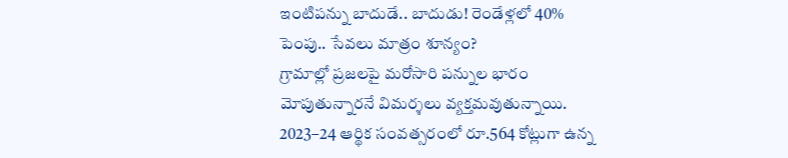ఇంటిపన్ను బాదుడే.. బాదుడు! రెండేళ్లలో 40% పెంపు.. సేవలు మాత్రం శూన్యం?
గ్రామాల్లో ప్రజలపై మరోసారి పన్నుల భారం మోపుతున్నారనే విమర్శలు వ్యక్తమవుతున్నాయి. 2023–24 ఆర్థిక సంవత్సరంలో రూ.564 కోట్లుగా ఉన్న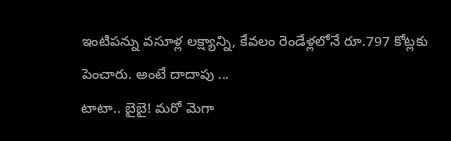ఇంటిపన్ను వసూళ్ల లక్ష్యాన్ని, కేవలం రెండేళ్లలోనే రూ.797 కోట్లకు పెంచారు. అంటే దాదాపు ...
టాటా.. బైబై! మరో మెగా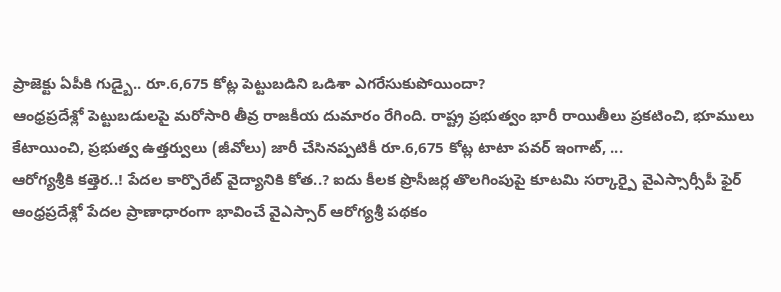ప్రాజెక్టు ఏపీకి గుడ్బై.. రూ.6,675 కోట్ల పెట్టుబడిని ఒడిశా ఎగరేసుకుపోయిందా?
ఆంధ్రప్రదేశ్లో పెట్టుబడులపై మరోసారి తీవ్ర రాజకీయ దుమారం రేగింది. రాష్ట్ర ప్రభుత్వం భారీ రాయితీలు ప్రకటించి, భూములు కేటాయించి, ప్రభుత్వ ఉత్తర్వులు (జీవోలు) జారీ చేసినప్పటికీ రూ.6,675 కోట్ల టాటా పవర్ ఇంగాట్, ...
ఆరోగ్యశ్రీకి కత్తెర..! పేదల కార్పొరేట్ వైద్యానికి కోత..? ఐదు కీలక ప్రొసీజర్ల తొలగింపుపై కూటమి సర్కార్పై వైఎస్సార్సీపీ ఫైర్
ఆంధ్రప్రదేశ్లో పేదల ప్రాణాధారంగా భావించే వైఎస్సార్ ఆరోగ్యశ్రీ పథకం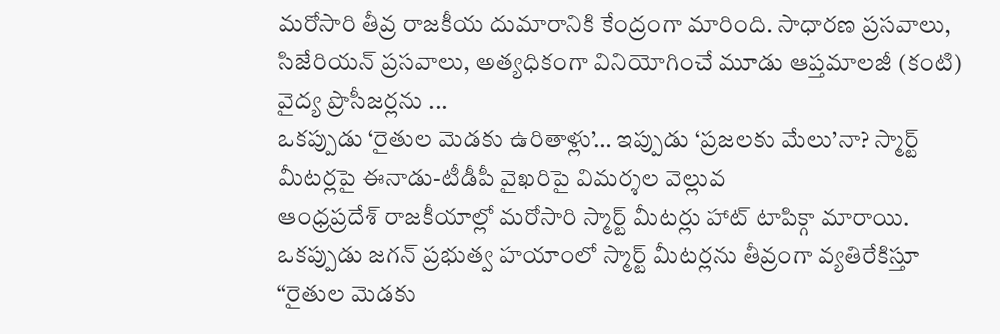మరోసారి తీవ్ర రాజకీయ దుమారానికి కేంద్రంగా మారింది. సాధారణ ప్రసవాలు, సిజేరియన్ ప్రసవాలు, అత్యధికంగా వినియోగించే మూడు ఆప్తమాలజీ (కంటి) వైద్య ప్రొసీజర్లను ...
ఒకప్పుడు ‘రైతుల మెడకు ఉరితాళ్లు’… ఇప్పుడు ‘ప్రజలకు మేలు’నా? స్మార్ట్ మీటర్లపై ఈనాడు-టీడీపీ వైఖరిపై విమర్శల వెల్లువ
ఆంధ్రప్రదేశ్ రాజకీయాల్లో మరోసారి స్మార్ట్ మీటర్లు హాట్ టాపిక్గా మారాయి. ఒకప్పుడు జగన్ ప్రభుత్వ హయాంలో స్మార్ట్ మీటర్లను తీవ్రంగా వ్యతిరేకిస్తూ “రైతుల మెడకు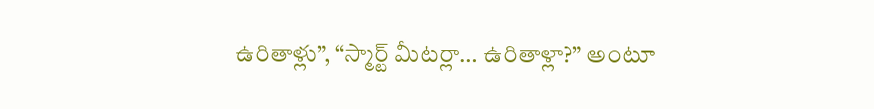ఉరితాళ్లు”, “స్మార్ట్ మీటర్లా… ఉరితాళ్లా?” అంటూ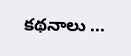కథనాలు ...